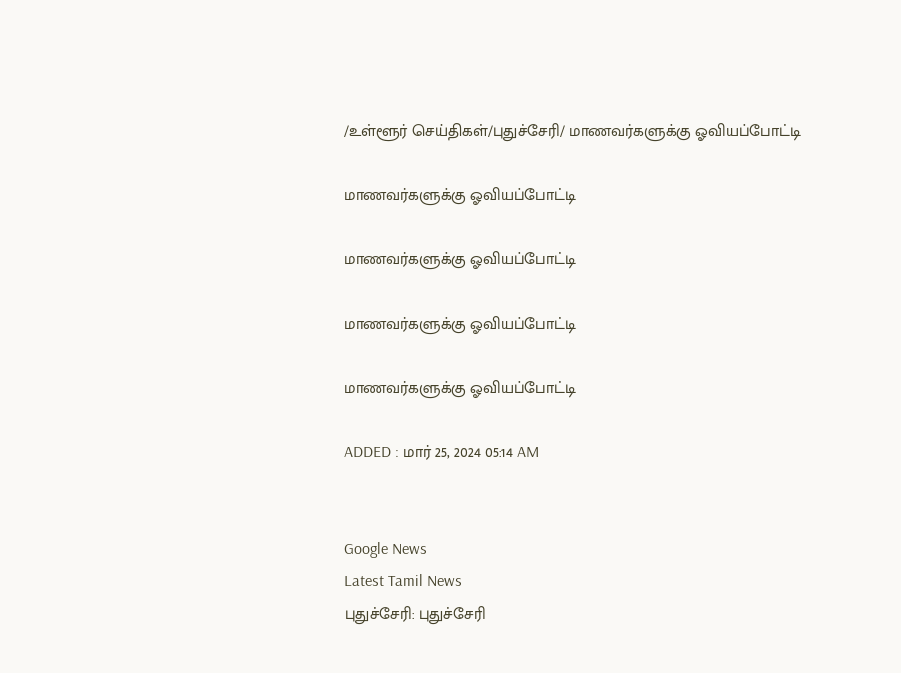/உள்ளூர் செய்திகள்/புதுச்சேரி/ மாணவர்களுக்கு ஓவியப்போட்டி

மாணவர்களுக்கு ஓவியப்போட்டி

மாணவர்களுக்கு ஓவியப்போட்டி

மாணவர்களுக்கு ஓவியப்போட்டி

மாணவர்களுக்கு ஓவியப்போட்டி

ADDED : மார் 25, 2024 05:14 AM


Google News
Latest Tamil News
புதுச்சேரி: புதுச்சேரி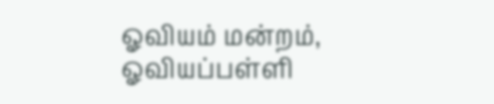ஓவியம் மன்றம், ஓவியப்பள்ளி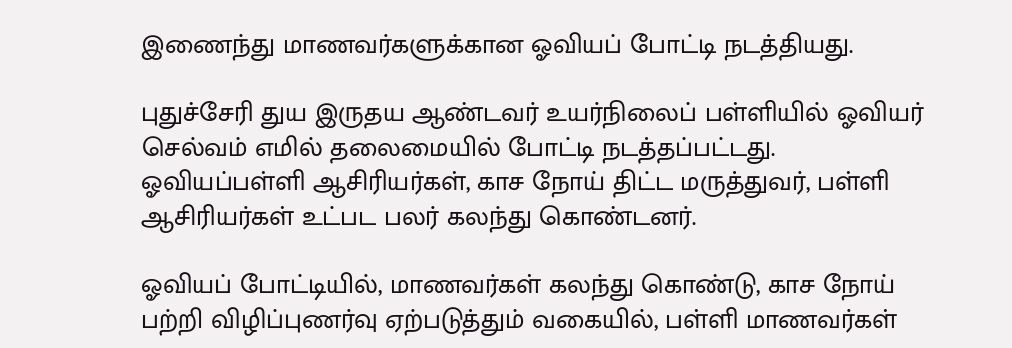இணைந்து மாணவர்களுக்கான ஓவியப் போட்டி நடத்தியது.

புதுச்சேரி துய இருதய ஆண்டவர் உயர்நிலைப் பள்ளியில் ஓவியர் செல்வம் எமில் தலைமையில் போட்டி நடத்தப்பட்டது. ஓவியப்பள்ளி ஆசிரியர்கள், காச நோய் திட்ட மருத்துவர், பள்ளி ஆசிரியர்கள் உட்பட பலர் கலந்து கொண்டனர்.

ஓவியப் போட்டியில், மாணவர்கள் கலந்து கொண்டு, காச நோய் பற்றி விழிப்புணர்வு ஏற்படுத்தும் வகையில், பள்ளி மாணவர்கள்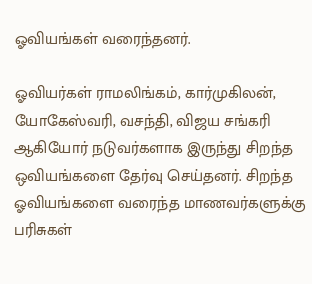ஓவியங்கள் வரைந்தனர்.

ஓவியர்கள் ராமலிங்கம், கார்முகிலன், யோகேஸ்வரி, வசந்தி, விஜய சங்கரி ஆகியோர் நடுவர்களாக இருந்து சிறந்த ஒவியங்களை தேர்வு செய்தனர். சிறந்த ஓவியங்களை வரைந்த மாணவர்களுக்கு பரிசுகள்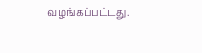வழங்கப்பட்டது.